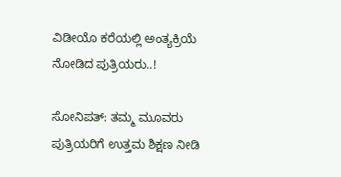ವಿಡೀಯೊ ಕರೆಯಲ್ಲಿ ಅಂತ್ಯಕ್ರಿಯೆ ನೋಡಿದ ಪುತ್ರಿಯರು..!

ಸೋನಿಪತ್: ತಮ್ಮ ಮೂವರು ಪುತ್ರಿಯರಿಗೆ ಉತ್ತಮ ಶಿಕ್ಷಣ ನೀಡಿ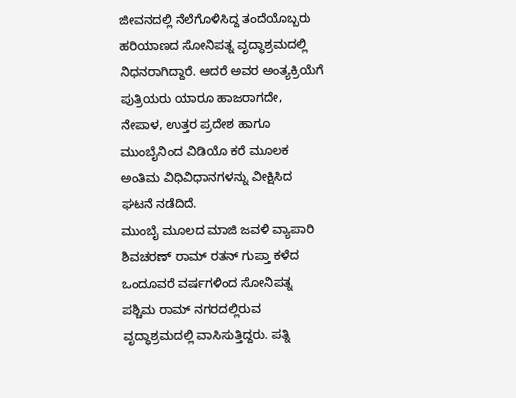ಜೀವನದಲ್ಲಿ ನೆಲೆಗೊಳಿಸಿದ್ದ ತಂದೆಯೊಬ್ಬರು ಹರಿಯಾಣದ ಸೋನಿಪತ್ನ ವೃದ್ಧಾಶ್ರಮದಲ್ಲಿ ನಿಧನರಾಗಿದ್ದಾರೆ. ಆದರೆ ಅವರ ಅಂತ್ಯಕ್ರಿಯೆಗೆ ಪುತ್ರಿಯರು ಯಾರೂ ಹಾಜರಾಗದೇ, ನೇಪಾಳ, ಉತ್ತರ ಪ್ರದೇಶ ಹಾಗೂ ಮುಂಬೈನಿಂದ ವಿಡಿಯೊ ಕರೆ ಮೂಲಕ ಅಂತಿಮ ವಿಧಿವಿಧಾನಗಳನ್ನು ವೀಕ್ಷಿಸಿದ ಘಟನೆ ನಡೆದಿದೆ.
ಮುಂಬೈ ಮೂಲದ ಮಾಜಿ ಜವಳಿ ವ್ಯಾಪಾರಿ ಶಿವಚರಣ್ ರಾಮ್ ರತನ್ ಗುಪ್ತಾ ಕಳೆದ ಒಂದೂವರೆ ವರ್ಷಗಳಿಂದ ಸೋನಿಪತ್ನ ಪಶ್ಚಿಮ ರಾಮ್ ನಗರದಲ್ಲಿರುವ ವೃದ್ಧಾಶ್ರಮದಲ್ಲಿ ವಾಸಿಸುತ್ತಿದ್ದರು. ಪತ್ನಿ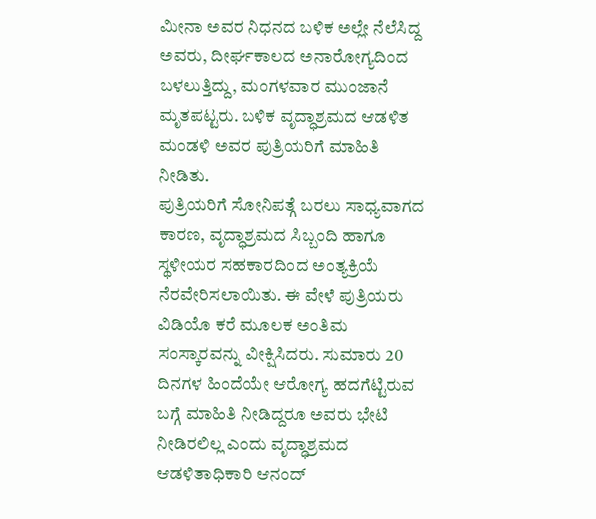ಮೀನಾ ಅವರ ನಿಧನದ ಬಳಿಕ ಅಲ್ಲೇ ನೆಲೆಸಿದ್ದ ಅವರು, ದೀರ್ಘಕಾಲದ ಅನಾರೋಗ್ಯದಿಂದ ಬಳಲುತ್ತಿದ್ದು, ಮಂಗಳವಾರ ಮುಂಜಾನೆ ಮೃತಪಟ್ಟರು. ಬಳಿಕ ವೃದ್ಧಾಶ್ರಮದ ಆಡಳಿತ ಮಂಡಳಿ ಅವರ ಪುತ್ರಿಯರಿಗೆ ಮಾಹಿತಿ ನೀಡಿತು.
ಪುತ್ರಿಯರಿಗೆ ಸೋನಿಪತ್ಗೆ ಬರಲು ಸಾಧ್ಯವಾಗದ ಕಾರಣ, ವೃದ್ಧಾಶ್ರಮದ ಸಿಬ್ಬಂದಿ ಹಾಗೂ ಸ್ಥಳೀಯರ ಸಹಕಾರದಿಂದ ಅಂತ್ಯಕ್ರಿಯೆ ನೆರವೇರಿಸಲಾಯಿತು. ಈ ವೇಳೆ ಪುತ್ರಿಯರು ವಿಡಿಯೊ ಕರೆ ಮೂಲಕ ಅಂತಿಮ ಸಂಸ್ಕಾರವನ್ನು ವೀಕ್ಷಿಸಿದರು. ಸುಮಾರು 20 ದಿನಗಳ ಹಿಂದೆಯೇ ಆರೋಗ್ಯ ಹದಗೆಟ್ಟಿರುವ ಬಗ್ಗೆ ಮಾಹಿತಿ ನೀಡಿದ್ದರೂ ಅವರು ಭೇಟಿ ನೀಡಿರಲಿಲ್ಲ ಎಂದು ವೃದ್ಧಾಶ್ರಮದ ಆಡಳಿತಾಧಿಕಾರಿ ಆನಂದ್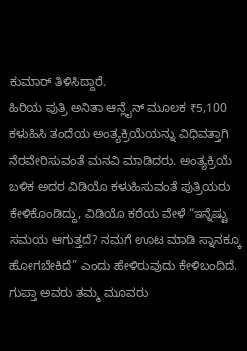ಕುಮಾರ್ ತಿಳಿಸಿದ್ದಾರೆ.
ಹಿರಿಯ ಪುತ್ರಿ ಅನಿತಾ ಆನ್ಲೈನ್ ಮೂಲಕ ₹5,100 ಕಳುಹಿಸಿ ತಂದೆಯ ಅಂತ್ಯಕ್ರಿಯೆಯನ್ನು ವಿಧಿವತ್ತಾಗಿ ನೆರವೇರಿಸುವಂತೆ ಮನವಿ ಮಾಡಿದರು. ಅಂತ್ಯಕ್ರಿಯೆ ಬಳಿಕ ಅದರ ವಿಡಿಯೊ ಕಳುಹಿಸುವಂತೆ ಪುತ್ರಿಯರು ಕೇಳಿಕೊಂಡಿದ್ದು, ವಿಡಿಯೊ ಕರೆಯ ವೇಳೆ “ಇನ್ನೆಷ್ಟು ಸಮಯ ಆಗುತ್ತದೆ? ನಮಗೆ ಊಟ ಮಾಡಿ ಸ್ನಾನಕ್ಕೂ ಹೋಗಬೇಕಿದೆ” ಎಂದು ಹೇಳಿರುವುದು ಕೇಳಿಬಂದಿದೆ.
ಗುಪ್ತಾ ಅವರು ತಮ್ಮ ಮೂವರು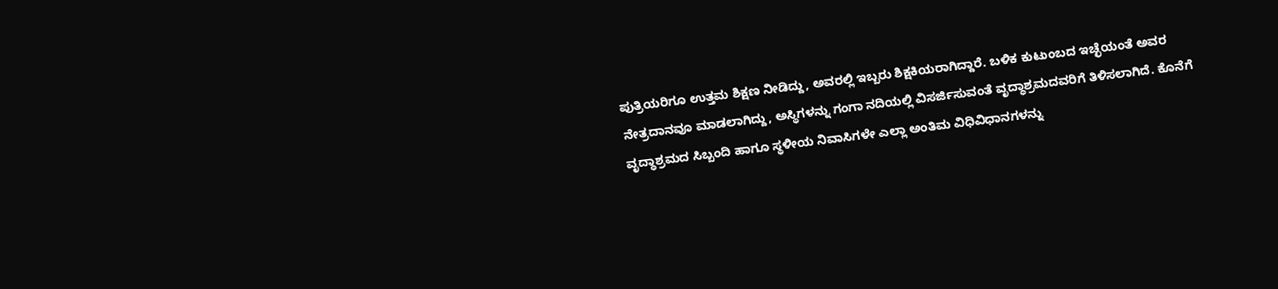ಪುತ್ರಿಯರಿಗೂ ಉತ್ತಮ ಶಿಕ್ಷಣ ನೀಡಿದ್ದು, ಅವರಲ್ಲಿ ಇಬ್ಬರು ಶಿಕ್ಷಕಿಯರಾಗಿದ್ದಾರೆ. ಬಳಿಕ ಕುಟುಂಬದ ಇಚ್ಛೆಯಂತೆ ಅವರ ನೇತ್ರದಾನವೂ ಮಾಡಲಾಗಿದ್ದು, ಅಸ್ಥಿಗಳನ್ನು ಗಂಗಾ ನದಿಯಲ್ಲಿ ವಿಸರ್ಜಿಸುವಂತೆ ವೃದ್ಧಾಶ್ರಮದವರಿಗೆ ತಿಳಿಸಲಾಗಿದೆ. ಕೊನೆಗೆ ವೃದ್ಧಾಶ್ರಮದ ಸಿಬ್ಬಂದಿ ಹಾಗೂ ಸ್ಥಳೀಯ ನಿವಾಸಿಗಳೇ ಎಲ್ಲಾ ಅಂತಿಮ ವಿಧಿವಿಧಾನಗಳನ್ನು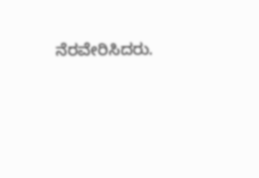ನೆರವೇರಿಸಿದರು.